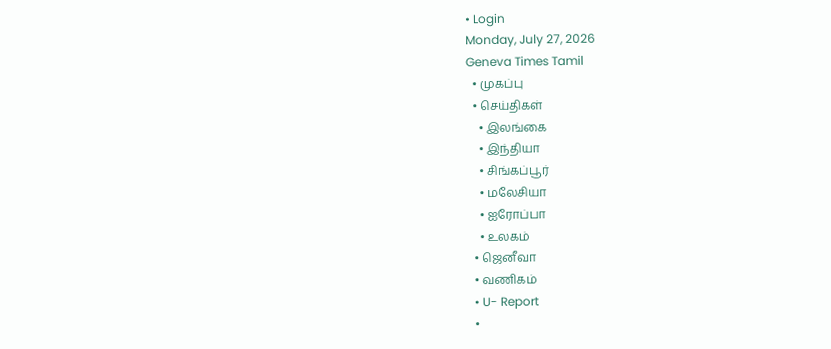• Login
Monday, July 27, 2026
Geneva Times Tamil
  • முகப்பு
  • செய்திகள்
    • இலங்கை
    • இந்தியா
    • சிங்கப்பூர்
    • மலேசியா
    • ஐரோப்பா
    • உலகம்
  • ஜெனீவா
  • வணிகம்
  • U- Report
  •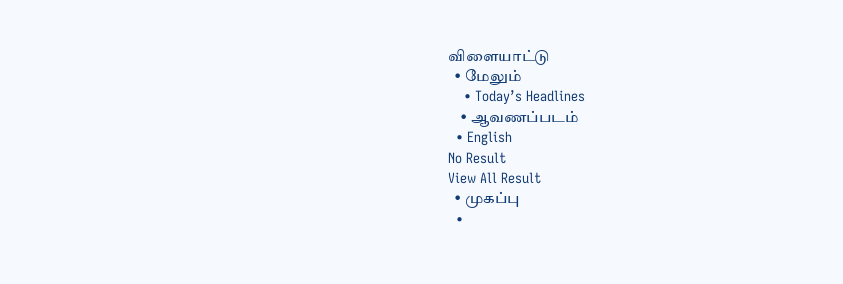விளையாட்டு
  • மேலும்
    • Today’s Headlines
    • ஆவணப்படம்
  • English
No Result
View All Result
  • முகப்பு
  •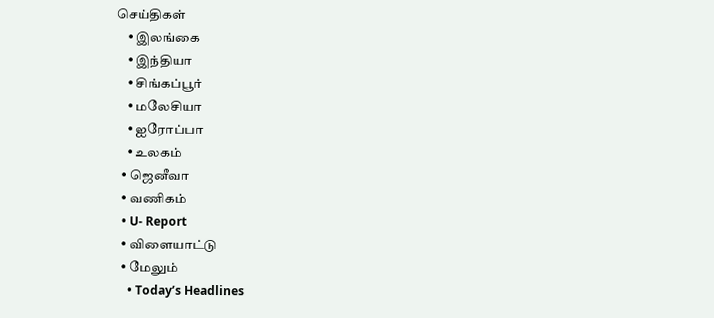செய்திகள்
    • இலங்கை
    • இந்தியா
    • சிங்கப்பூர்
    • மலேசியா
    • ஐரோப்பா
    • உலகம்
  • ஜெனீவா
  • வணிகம்
  • U- Report
  • விளையாட்டு
  • மேலும்
    • Today’s Headlines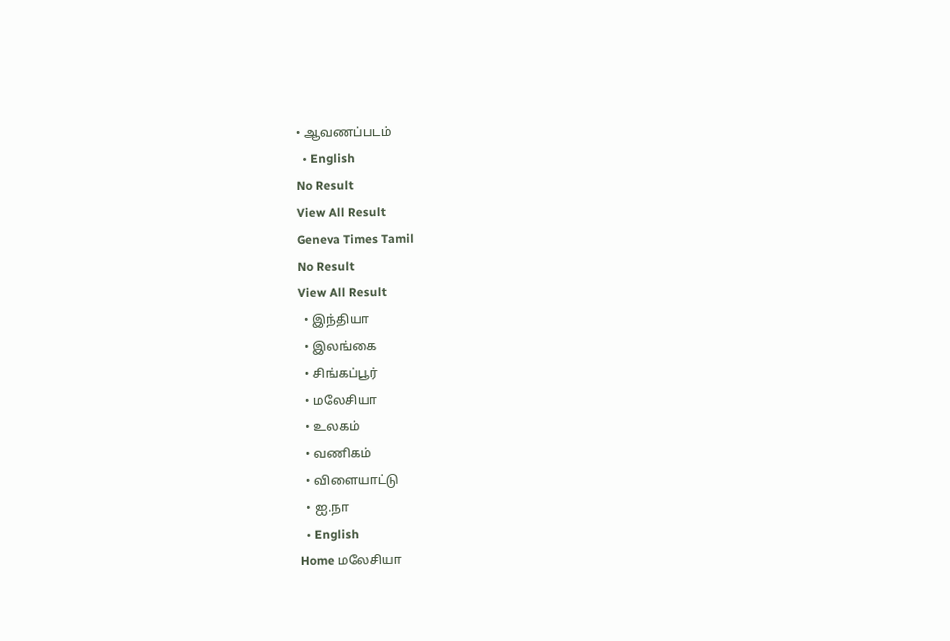• ஆவணப்படம்
  • English
No Result
View All Result
Geneva Times Tamil
No Result
View All Result
  • இந்தியா
  • இலங்கை
  • சிங்கப்பூர்
  • மலேசியா
  • உலகம்
  • வணிகம்
  • விளையாட்டு
  • ஐ.நா
  • English
Home மலேசியா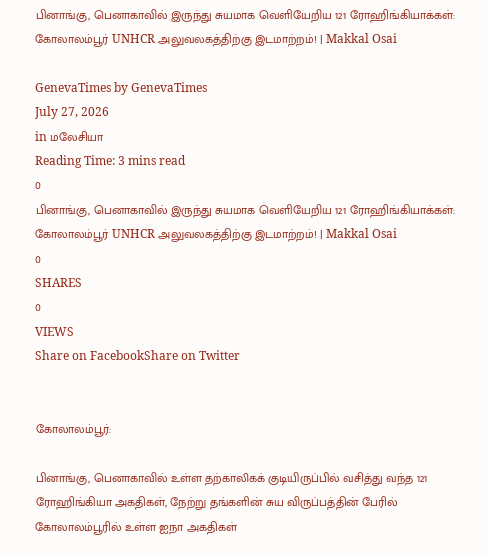பினாங்கு, பெனாகாவில் இருந்து சுயமாக வெளியேறிய 121 ரோஹிங்கியாக்கள்: கோலாலம்பூர் UNHCR அலுவலகத்திற்கு இடமாற்றம்! | Makkal Osai

GenevaTimes by GenevaTimes
July 27, 2026
in மலேசியா
Reading Time: 3 mins read
0
பினாங்கு, பெனாகாவில் இருந்து சுயமாக வெளியேறிய 121 ரோஹிங்கியாக்கள்: கோலாலம்பூர் UNHCR அலுவலகத்திற்கு இடமாற்றம்! | Makkal Osai
0
SHARES
0
VIEWS
Share on FacebookShare on Twitter


கோலாலம்பூர்:

பினாங்கு, பெனாகாவில் உள்ள தற்காலிகக் குடியிருப்பில் வசித்து வந்த 121 ரோஹிங்கியா அகதிகள், நேற்று தங்களின் சுய விருப்பத்தின் பேரில் கோலாலம்பூரில் உள்ள ஐநா அகதிகள்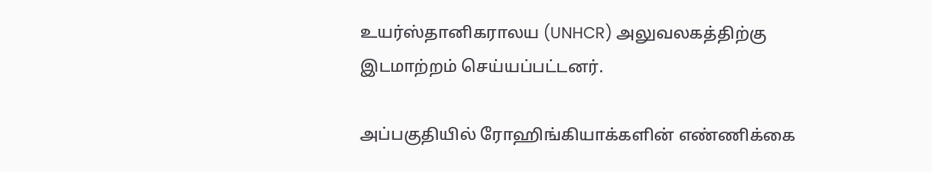உயர்ஸ்தானிகராலய (UNHCR) அலுவலகத்திற்கு இடமாற்றம் செய்யப்பட்டனர்.

அப்பகுதியில் ரோஹிங்கியாக்களின் எண்ணிக்கை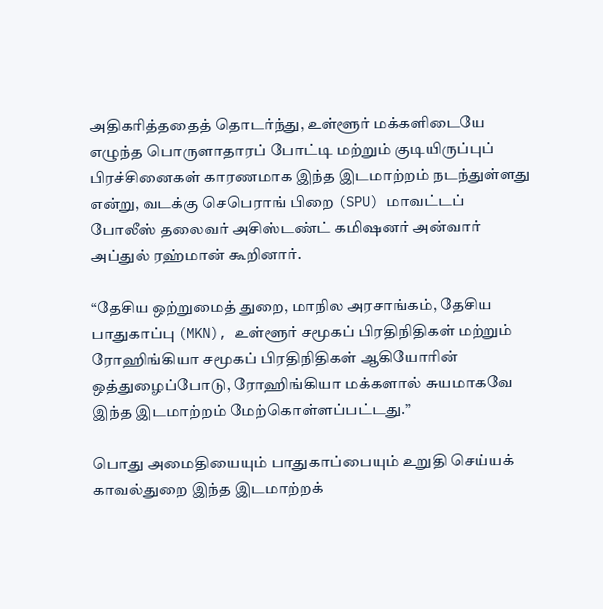அதிகரித்ததைத் தொடர்ந்து, உள்ளூர் மக்களிடையே எழுந்த பொருளாதாரப் போட்டி மற்றும் குடியிருப்புப் பிரச்சினைகள் காரணமாக இந்த இடமாற்றம் நடந்துள்ளது என்று, வடக்கு செபெராங் பிறை (SPU) மாவட்டப் போலீஸ் தலைவர் அசிஸ்டண்ட் கமிஷனர் அன்வார் அப்துல் ரஹ்மான் கூறினார்.

“தேசிய ஒற்றுமைத் துறை, மாநில அரசாங்கம், தேசிய பாதுகாப்பு (MKN), உள்ளூர் சமூகப் பிரதிநிதிகள் மற்றும் ரோஹிங்கியா சமூகப் பிரதிநிதிகள் ஆகியோரின் ஒத்துழைப்போடு, ரோஹிங்கியா மக்களால் சுயமாகவே இந்த இடமாற்றம் மேற்கொள்ளப்பட்டது.”

பொது அமைதியையும் பாதுகாப்பையும் உறுதி செய்யக் காவல்துறை இந்த இடமாற்றக்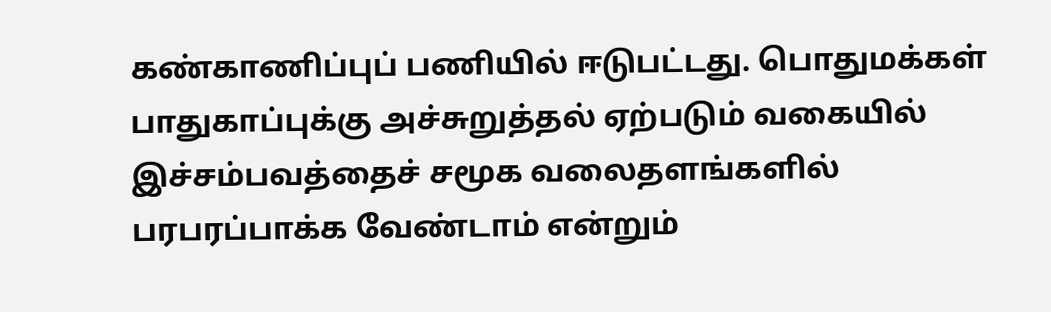கண்காணிப்புப் பணியில் ஈடுபட்டது. பொதுமக்கள் பாதுகாப்புக்கு அச்சுறுத்தல் ஏற்படும் வகையில் இச்சம்பவத்தைச் சமூக வலைதளங்களில் பரபரப்பாக்க வேண்டாம் என்றும்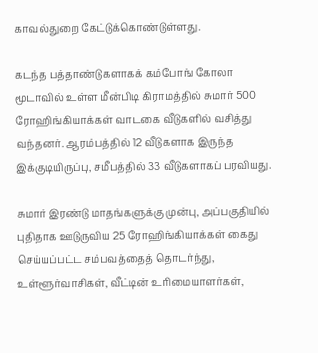காவல்துறை கேட்டுக்கொண்டுள்ளது.

கடந்த பத்தாண்டுகளாகக் கம்போங் கோலா மூடாவில் உள்ள மீன்பிடி கிராமத்தில் சுமார் 500 ரோஹிங்கியாக்கள் வாடகை வீடுகளில் வசித்து வந்தனர். ஆரம்பத்தில் 12 வீடுகளாக இருந்த இக்குடியிருப்பு, சமீபத்தில் 33 வீடுகளாகப் பரவியது.

சுமார் இரண்டு மாதங்களுக்கு முன்பு, அப்பகுதியில் புதிதாக ஊடுருவிய 25 ரோஹிங்கியாக்கள் கைது செய்யப்பட்ட சம்பவத்தைத் தொடர்ந்து, உள்ளூர்வாசிகள், வீட்டின் உரிமையாளர்கள்,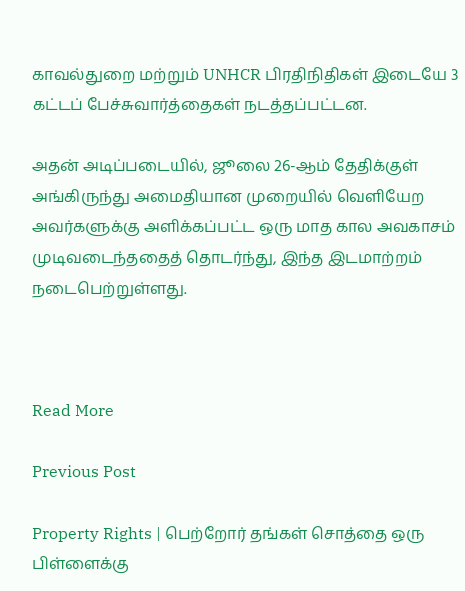காவல்துறை மற்றும் UNHCR பிரதிநிதிகள் இடையே 3 கட்டப் பேச்சுவார்த்தைகள் நடத்தப்பட்டன.

அதன் அடிப்படையில், ஜூலை 26-ஆம் தேதிக்குள் அங்கிருந்து அமைதியான முறையில் வெளியேற அவர்களுக்கு அளிக்கப்பட்ட ஒரு மாத கால அவகாசம் முடிவடைந்ததைத் தொடர்ந்து, இந்த இடமாற்றம் நடைபெற்றுள்ளது.



Read More

Previous Post

Property Rights | பெற்றோர் தங்கள் சொத்தை ஒரு பிள்ளைக்கு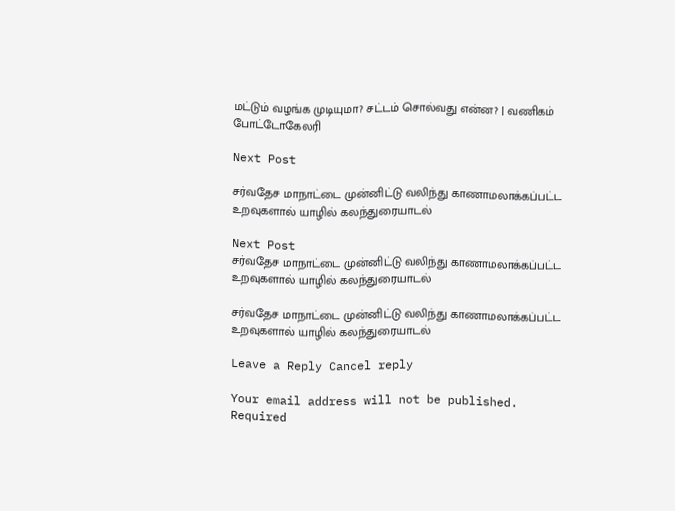மட்டும் வழங்க முடியுமா? சட்டம் சொல்வது என்ன? | வணிகம் போட்டோகேலரி

Next Post

சர்வதேச மாநாட்டை முன்னிட்டு வலிந்து காணாமலாக்கப்பட்ட உறவுகளால் யாழில் கலந்துரையாடல்

Next Post
சர்வதேச மாநாட்டை முன்னிட்டு வலிந்து காணாமலாக்கப்பட்ட உறவுகளால் யாழில் கலந்துரையாடல்

சர்வதேச மாநாட்டை முன்னிட்டு வலிந்து காணாமலாக்கப்பட்ட உறவுகளால் யாழில் கலந்துரையாடல்

Leave a Reply Cancel reply

Your email address will not be published. Required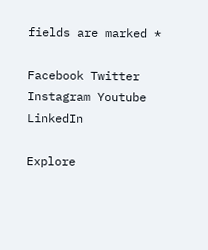fields are marked *

Facebook Twitter Instagram Youtube LinkedIn

Explore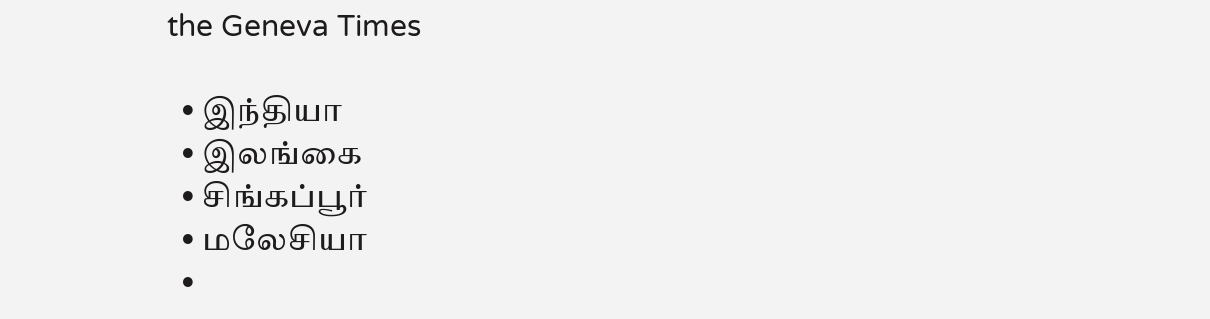the Geneva Times

  • இந்தியா
  • இலங்கை
  • சிங்கப்பூர்
  • மலேசியா
  •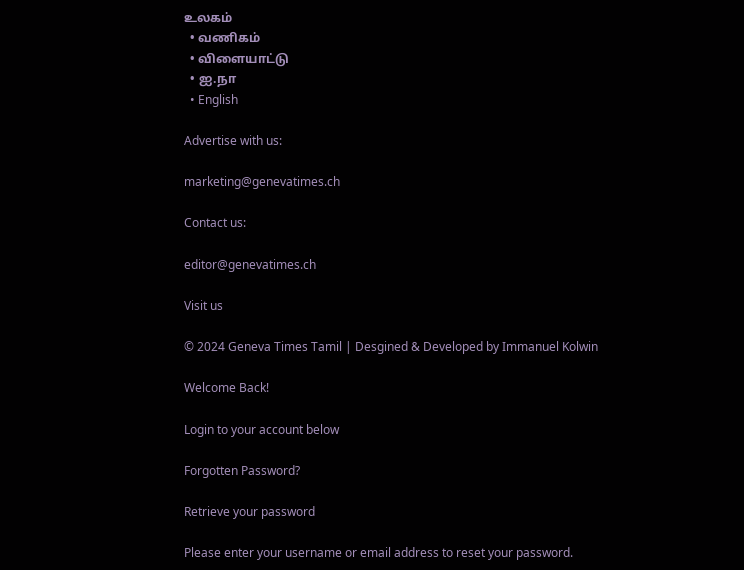உலகம்
  • வணிகம்
  • விளையாட்டு
  • ஐ.நா
  • English

Advertise with us:

marketing@genevatimes.ch

Contact us:

editor@genevatimes.ch

Visit us

© 2024 Geneva Times Tamil | Desgined & Developed by Immanuel Kolwin

Welcome Back!

Login to your account below

Forgotten Password?

Retrieve your password

Please enter your username or email address to reset your password.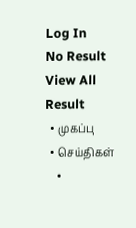Log In
No Result
View All Result
  • முகப்பு
  • செய்திகள்
    •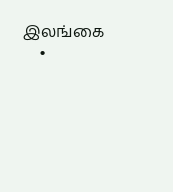இலங்கை
    •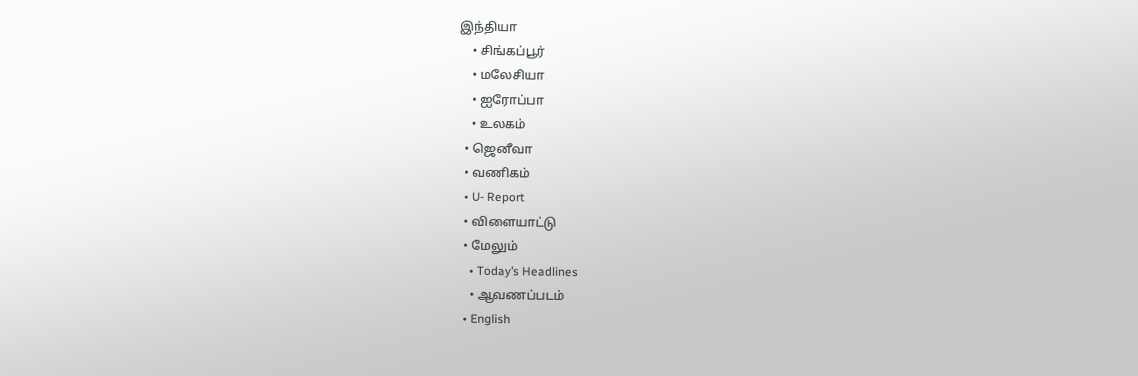இந்தியா
    • சிங்கப்பூர்
    • மலேசியா
    • ஐரோப்பா
    • உலகம்
  • ஜெனீவா
  • வணிகம்
  • U- Report
  • விளையாட்டு
  • மேலும்
    • Today’s Headlines
    • ஆவணப்படம்
  • English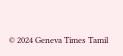© 2024 Geneva Times Tamil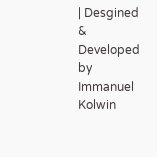| Desgined & Developed by Immanuel Kolwin